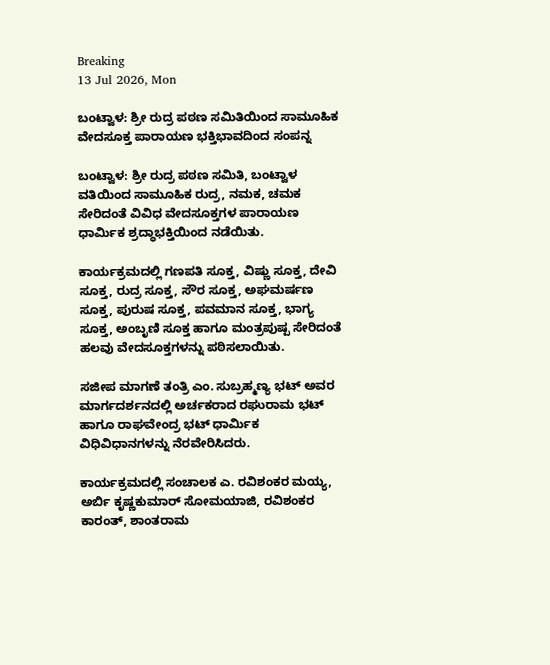Breaking
13 Jul 2026, Mon

ಬಂಟ್ವಾಳ: ಶ್ರೀ ರುದ್ರ ಪಠಣ ಸಮಿತಿಯಿಂದ ಸಾಮೂಹಿಕ ವೇದಸೂಕ್ತ ಪಾರಾಯಣ ಭಕ್ತಿಭಾವದಿಂದ ಸಂಪನ್ನ

ಬಂಟ್ವಾಳ: ಶ್ರೀ ರುದ್ರ ಪಠಣ ಸಮಿತಿ, ಬಂಟ್ವಾಳ ವತಿಯಿಂದ ಸಾಮೂಹಿಕ ರುದ್ರ, ನಮಕ, ಚಮಕ ಸೇರಿದಂತೆ ವಿವಿಧ ವೇದಸೂಕ್ತಗಳ ಪಾರಾಯಣ ಧಾರ್ಮಿಕ ಶ್ರದ್ಧಾಭಕ್ತಿಯಿಂದ ನಡೆಯಿತು.

ಕಾರ್ಯಕ್ರಮದಲ್ಲಿ ಗಣಪತಿ ಸೂಕ್ತ, ವಿಷ್ಣು ಸೂಕ್ತ, ದೇವಿ ಸೂಕ್ತ, ರುದ್ರ ಸೂಕ್ತ, ಸೌರ ಸೂಕ್ತ, ಅಘಮರ್ಷಣ ಸೂಕ್ತ, ಪುರುಷ ಸೂಕ್ತ, ಪವಮಾನ ಸೂಕ್ತ, ಭಾಗ್ಯ ಸೂಕ್ತ, ಅಂಬೃಣಿ ಸೂಕ್ತ ಹಾಗೂ ಮಂತ್ರಪುಷ್ಪ ಸೇರಿದಂತೆ ಹಲವು ವೇದಸೂಕ್ತಗಳನ್ನು ಪಠಿಸಲಾಯಿತು.

ಸಜೀಪ ಮಾಗಣೆ ತಂತ್ರಿ ಎಂ. ಸುಬ್ರಹ್ಮಣ್ಯ ಭಟ್ ಅವರ ಮಾರ್ಗದರ್ಶನದಲ್ಲಿ ಅರ್ಚಕರಾದ ರಘುರಾಮ ಭಟ್ ಹಾಗೂ ರಾಘವೇಂದ್ರ ಭಟ್ ಧಾರ್ಮಿಕ ವಿಧಿವಿಧಾನಗಳನ್ನು ನೆರವೇರಿಸಿದರು.

ಕಾರ್ಯಕ್ರಮದಲ್ಲಿ ಸಂಚಾಲಕ ಎ. ರವಿಶಂಕರ ಮಯ್ಯ, ಅರ್ಬಿ ಕೃಷ್ಣಕುಮಾರ್ ಸೋಮಯಾಜಿ, ರವಿಶಂಕರ ಕಾರಂತ್, ಶಾಂತರಾಮ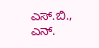ಎಸ್.ಬಿ., ಎನ್.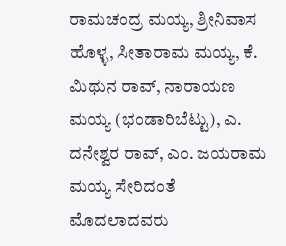ರಾಮಚಂದ್ರ ಮಯ್ಯ, ಶ್ರೀನಿವಾಸ ಹೊಳ್ಳ, ಸೀತಾರಾಮ ಮಯ್ಯ, ಕೆ. ಮಿಥುನ ರಾವ್, ನಾರಾಯಣ ಮಯ್ಯ (ಭಂಡಾರಿಬೆಟ್ಟು), ಎ. ದನೇಶ್ವರ ರಾವ್, ಎಂ. ಜಯರಾಮ ಮಯ್ಯ ಸೇರಿದಂತೆ ಮೊದಲಾದವರು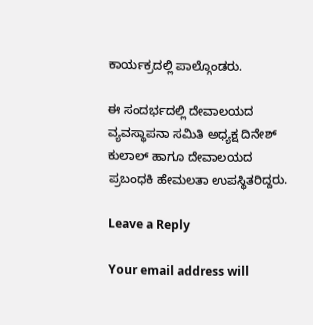ಕಾರ್ಯಕ್ರದಲ್ಲಿ ಪಾಲ್ಗೊಂಡರು.

ಈ ಸಂದರ್ಭದಲ್ಲಿ ದೇವಾಲಯದ ವ್ಯವಸ್ಥಾಪನಾ ಸಮಿತಿ ಅಧ್ಯಕ್ಷ ದಿನೇಶ್ ಕುಲಾಲ್ ಹಾಗೂ ದೇವಾಲಯದ ಪ್ರಬಂಧಕಿ ಹೇಮಲತಾ ಉಪಸ್ಥಿತರಿದ್ದರು.

Leave a Reply

Your email address will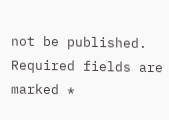not be published. Required fields are marked *